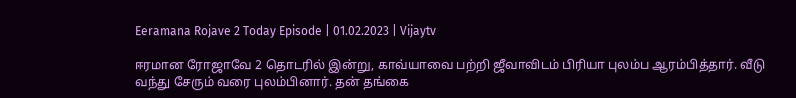Eeramana Rojave 2 Today Episode | 01.02.2023 | Vijaytv

ஈரமான ரோஜாவே 2 தொடரில் இன்று, காவ்யாவை பற்றி ஜீவாவிடம் பிரியா புலம்ப ஆரம்பித்தார். வீடு வந்து சேரும் வரை புலம்பினார். தன் தங்கை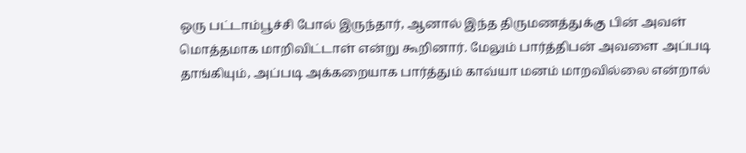ஒரு பட்டாம்பூச்சி போல் இருந்தார், ஆனால் இந்த திருமணத்துக்கு பின் அவள் மொத்தமாக மாறிவிட்டாள் என்று கூறினார். மேலும் பார்த்திபன் அவளை அப்படி தாங்கியும், அப்படி அக்கறையாக பார்த்தும் காவ்யா மனம் மாறவில்லை என்றால்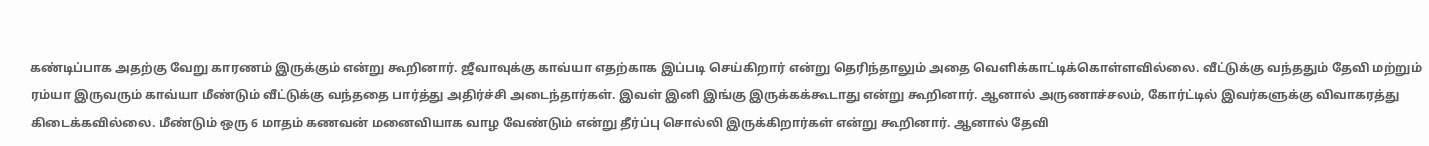கண்டிப்பாக அதற்கு வேறு காரணம் இருக்கும் என்று கூறினார். ஜீவாவுக்கு காவ்யா எதற்காக இப்படி செய்கிறார் என்று தெரிந்தாலும் அதை வெளிக்காட்டிக்கொள்ளவில்லை. வீட்டுக்கு வந்ததும் தேவி மற்றும் ரம்யா இருவரும் காவ்யா மீண்டும் வீட்டுக்கு வந்ததை பார்த்து அதிர்ச்சி அடைந்தார்கள். இவள் இனி இங்கு இருக்கக்கூடாது என்று கூறினார். ஆனால் அருணாச்சலம், கோர்ட்டில் இவர்களுக்கு விவாகரத்து கிடைக்கவில்லை. மீண்டும் ஒரு 6 மாதம் கணவன் மனைவியாக வாழ வேண்டும் என்று தீர்ப்பு சொல்லி இருக்கிறார்கள் என்று கூறினார். ஆனால் தேவி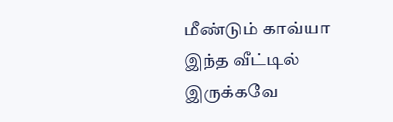மீண்டும் காவ்யா இந்த வீட்டில் இருக்கவே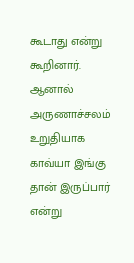கூடாது என்று கூறினார். ஆனால் அருணாச்சலம் உறுதியாக காவ்யா இங்கு தான் இருப்பார் என்று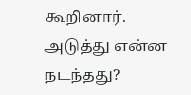கூறினார். அடுத்து என்ன நடந்தது?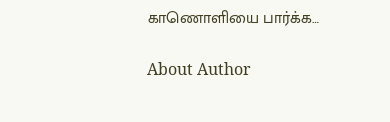காணொளியை பார்க்க…

About Author